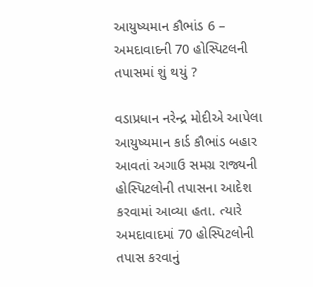આયુષ્યમાન કૌભાંડ 6 – અમદાવાદની 70 હોસ્પિટલની તપાસમાં શું થયું ?

વડાપ્રધાન નરેન્દ્ર મોદીએ આપેલા આયુષ્યમાન કાર્ડ કૌભાંડ બહાર આવતાં અગાઉ સમગ્ર રાજ્યની હોસ્પિટલોની તપાસના આદેશ કરવામાં આવ્યા હતા. ત્યારે અમદાવાદમાં 70 હોસ્પિટલોની તપાસ કરવાનું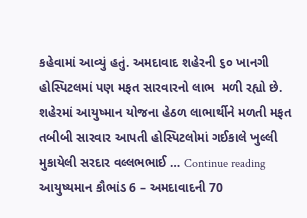કહેવામાં આવ્યું હતું. અમદાવાદ શહેરની ૬૦ ખાનગી હોસ્પિટલમાં પણ મફત સારવારનો લાભ  મળી રહ્યો છે. શહેરમાં આયુષ્માન યોજના હેઠળ લાભાર્થીને મળતી મફત તબીબી સારવાર આપતી હોસ્પિટલોમાં ગઈકાલે ખુલ્લી મુકાયેલી સરદાર વલ્લભભાઈ … Continue reading આયુષ્યમાન કૌભાંડ 6 – અમદાવાદની 70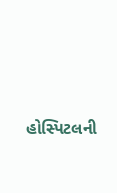હોસ્પિટલની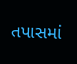તપાસમાં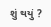શું થયું ?